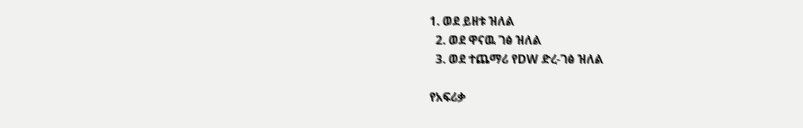1. ወደ ይዘቱ ዝለል
  2. ወደ ዋናዉ ገፅ ዝለል
  3. ወደ ተጨማሪ የDW ድረ-ገፅ ዝለል

የአፍሪቃ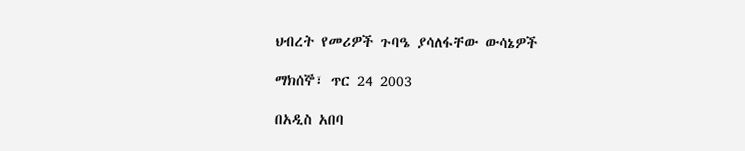ህብረት የመሪዎች ጉባዔ ያሳለፋቸው ውሳኔዎች

ማክሰኞ፣ ጥር 24 2003

በአዲስ አበባ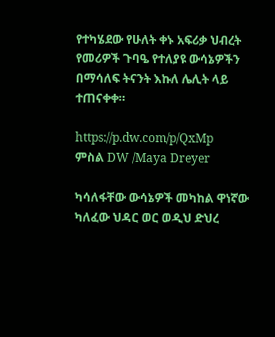የተካሄደው የሁለት ቀኑ አፍሪቃ ህብረት የመሪዎች ጉባዔ የተለያዩ ውሳኔዎችን በማሳለፍ ትናንት እኩለ ሌሊት ላይ ተጠናቀቀ።

https://p.dw.com/p/QxMp
ምስል DW /Maya Dreyer

ካሳለፋቸው ውሳኔዎች መካከል ዋነኛው ካለፈው ህዳር ወር ወዲህ ድህረ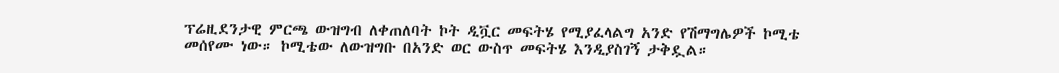ፕሬዚደንታዊ ምርጫ ውዝግብ ለቀጠለባት ኮት ዲቯር መፍትሄ የሚያፈላልግ አንድ የሽማግሌዎች ኮሚቴ መሰየሙ ነው። ኮሚቴው ለውዝግቡ በአንድ ወር ውስጥ መፍትሄ እንዲያስገኝ ታቅዷል።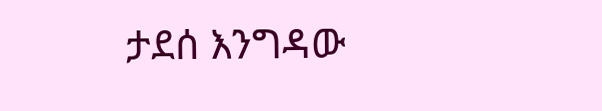ታደሰ እንግዳው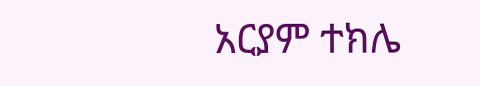አርያም ተክሌ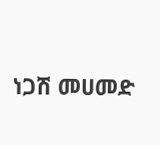ነጋሽ መሀመድ